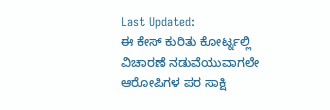Last Updated:
ಈ ಕೇಸ್ ಕುರಿತು ಕೋರ್ಟ್ನಲ್ಲಿ ವಿಚಾರಣೆ ನಡುವೆಯುವಾಗಲೇ ಆರೋಪಿಗಳ ಪರ ಸಾಕ್ಷಿ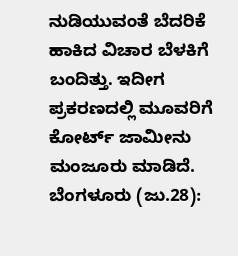ನುಡಿಯುವಂತೆ ಬೆದರಿಕೆ ಹಾಕಿದ ವಿಚಾರ ಬೆಳಕಿಗೆ ಬಂದಿತ್ತು. ಇದೀಗ ಪ್ರಕರಣದಲ್ಲಿ ಮೂವರಿಗೆ ಕೋರ್ಟ್ ಜಾಮೀನು ಮಂಜೂರು ಮಾಡಿದೆ.
ಬೆಂಗಳೂರು (ಜು.28):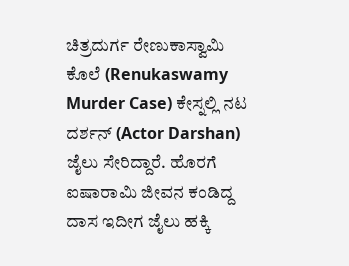ಚಿತ್ರದುರ್ಗ ರೇಣುಕಾಸ್ವಾಮಿ ಕೊಲೆ (Renukaswamy Murder Case) ಕೇಸ್ನಲ್ಲಿ ನಟ ದರ್ಶನ್ (Actor Darshan) ಜೈಲು ಸೇರಿದ್ದಾರೆ. ಹೊರಗೆ ಐಷಾರಾಮಿ ಜೀವನ ಕಂಡಿದ್ದ ದಾಸ ಇದೀಗ ಜೈಲು ಹಕ್ಕಿ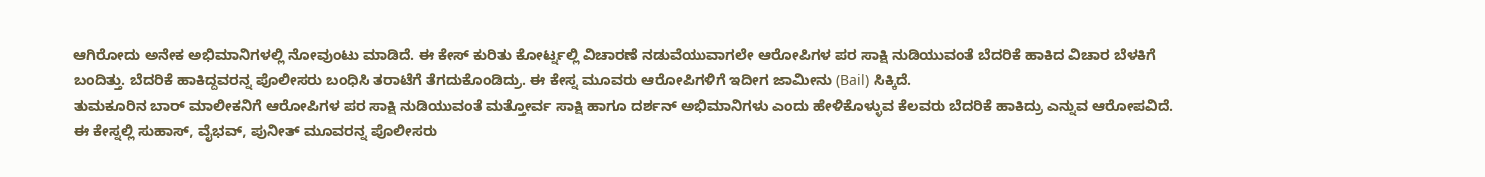ಆಗಿರೋದು ಅನೇಕ ಅಭಿಮಾನಿಗಳಲ್ಲಿ ನೋವುಂಟು ಮಾಡಿದೆ. ಈ ಕೇಸ್ ಕುರಿತು ಕೋರ್ಟ್ನಲ್ಲಿ ವಿಚಾರಣೆ ನಡುವೆಯುವಾಗಲೇ ಆರೋಪಿಗಳ ಪರ ಸಾಕ್ಷಿ ನುಡಿಯುವಂತೆ ಬೆದರಿಕೆ ಹಾಕಿದ ವಿಚಾರ ಬೆಳಕಿಗೆ ಬಂದಿತ್ತು. ಬೆದರಿಕೆ ಹಾಕಿದ್ದವರನ್ನ ಪೊಲೀಸರು ಬಂಧಿಸಿ ತರಾಟೆಗೆ ತೆಗದುಕೊಂಡಿದ್ರು. ಈ ಕೇಸ್ನ ಮೂವರು ಆರೋಪಿಗಳಿಗೆ ಇದೀಗ ಜಾಮೀನು (Bail) ಸಿಕ್ಕಿದೆ.
ತುಮಕೂರಿನ ಬಾರ್ ಮಾಲೀಕನಿಗೆ ಆರೋಪಿಗಳ ಪರ ಸಾಕ್ಷಿ ನುಡಿಯುವಂತೆ ಮತ್ತೋರ್ವ ಸಾಕ್ಷಿ ಹಾಗೂ ದರ್ಶನ್ ಅಭಿಮಾನಿಗಳು ಎಂದು ಹೇಳಿಕೊಳ್ಳುವ ಕೆಲವರು ಬೆದರಿಕೆ ಹಾಕಿದ್ರು ಎನ್ನುವ ಆರೋಪವಿದೆ. ಈ ಕೇಸ್ನಲ್ಲಿ ಸುಹಾಸ್, ವೈಭವ್, ಪುನೀತ್ ಮೂವರನ್ನ ಪೊಲೀಸರು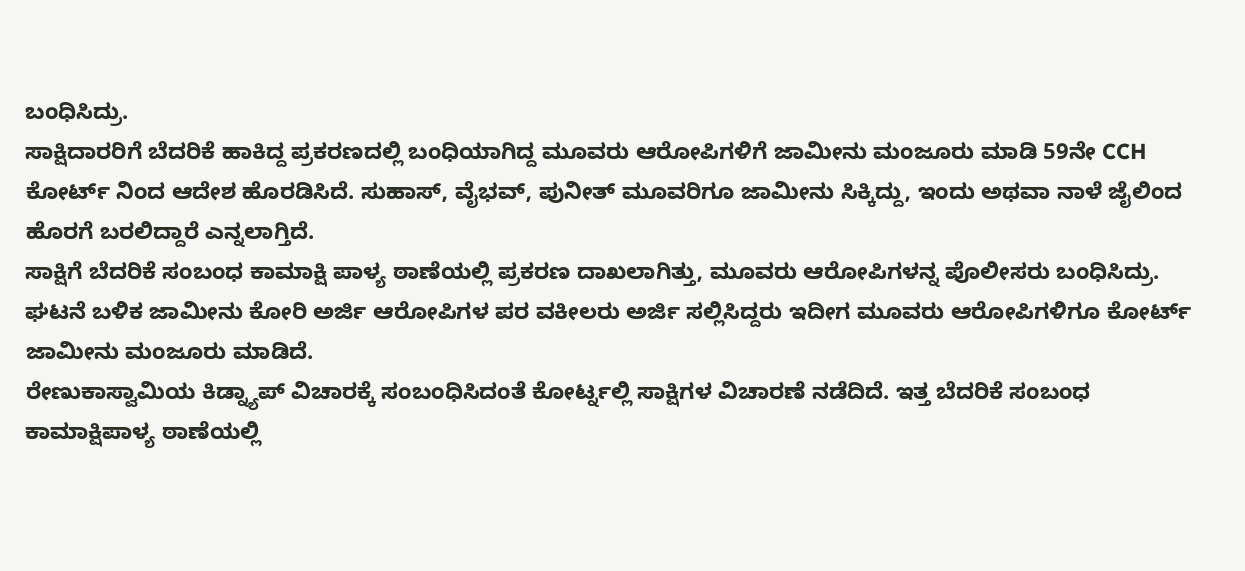ಬಂಧಿಸಿದ್ರು.
ಸಾಕ್ಷಿದಾರರಿಗೆ ಬೆದರಿಕೆ ಹಾಕಿದ್ದ ಪ್ರಕರಣದಲ್ಲಿ ಬಂಧಿಯಾಗಿದ್ದ ಮೂವರು ಆರೋಪಿಗಳಿಗೆ ಜಾಮೀನು ಮಂಜೂರು ಮಾಡಿ 59ನೇ CCH ಕೋರ್ಟ್ ನಿಂದ ಆದೇಶ ಹೊರಡಿಸಿದೆ. ಸುಹಾಸ್, ವೈಭವ್, ಪುನೀತ್ ಮೂವರಿಗೂ ಜಾಮೀನು ಸಿಕ್ಕಿದ್ದು, ಇಂದು ಅಥವಾ ನಾಳೆ ಜೈಲಿಂದ ಹೊರಗೆ ಬರಲಿದ್ದಾರೆ ಎನ್ನಲಾಗ್ತಿದೆ.
ಸಾಕ್ಷಿಗೆ ಬೆದರಿಕೆ ಸಂಬಂಧ ಕಾಮಾಕ್ಷಿ ಪಾಳ್ಯ ಠಾಣೆಯಲ್ಲಿ ಪ್ರಕರಣ ದಾಖಲಾಗಿತ್ತು, ಮೂವರು ಆರೋಪಿಗಳನ್ನ ಪೊಲೀಸರು ಬಂಧಿಸಿದ್ರು. ಘಟನೆ ಬಳಿಕ ಜಾಮೀನು ಕೋರಿ ಅರ್ಜಿ ಆರೋಪಿಗಳ ಪರ ವಕೀಲರು ಅರ್ಜಿ ಸಲ್ಲಿಸಿದ್ದರು ಇದೀಗ ಮೂವರು ಆರೋಪಿಗಳಿಗೂ ಕೋರ್ಟ್ ಜಾಮೀನು ಮಂಜೂರು ಮಾಡಿದೆ.
ರೇಣುಕಾಸ್ವಾಮಿಯ ಕಿಡ್ನ್ಯಾಪ್ ವಿಚಾರಕ್ಕೆ ಸಂಬಂಧಿಸಿದಂತೆ ಕೋರ್ಟ್ನಲ್ಲಿ ಸಾಕ್ಷಿಗಳ ವಿಚಾರಣೆ ನಡೆದಿದೆ. ಇತ್ತ ಬೆದರಿಕೆ ಸಂಬಂಧ ಕಾಮಾಕ್ಷಿಪಾಳ್ಯ ಠಾಣೆಯಲ್ಲಿ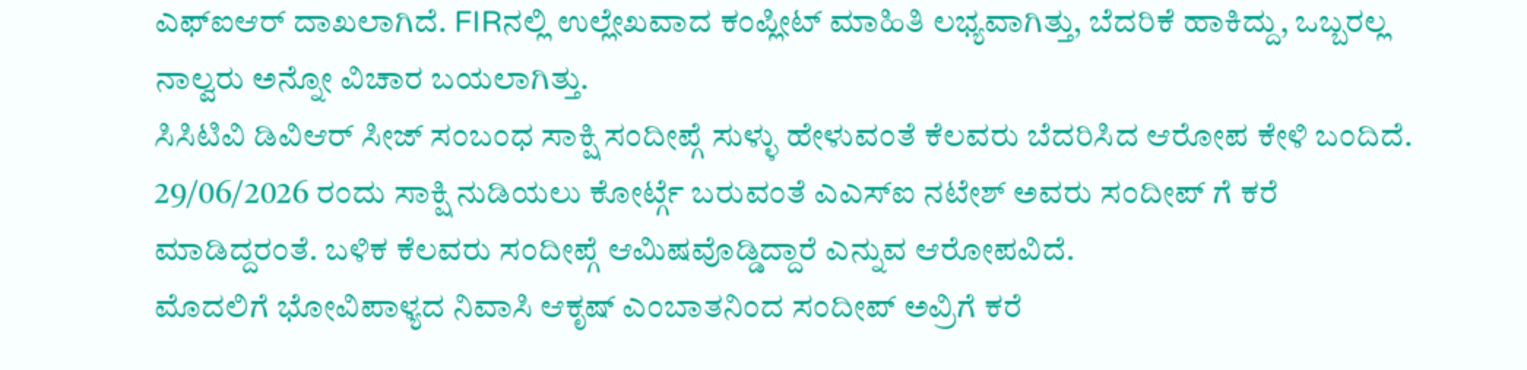ಎಫ್ಐಆರ್ ದಾಖಲಾಗಿದೆ. FIRನಲ್ಲಿ ಉಲ್ಲೇಖವಾದ ಕಂಪ್ಲೀಟ್ ಮಾಹಿತಿ ಲಭ್ಯವಾಗಿತ್ತು, ಬೆದರಿಕೆ ಹಾಕಿದ್ದು, ಒಬ್ಬರಲ್ಲ ನಾಲ್ವರು ಅನ್ನೋ ವಿಚಾರ ಬಯಲಾಗಿತ್ತು.
ಸಿಸಿಟಿವಿ ಡಿವಿಆರ್ ಸೀಜ್ ಸಂಬಂಧ ಸಾಕ್ಷಿ ಸಂದೀಪ್ಗೆ ಸುಳ್ಳು ಹೇಳುವಂತೆ ಕೆಲವರು ಬೆದರಿಸಿದ ಆರೋಪ ಕೇಳಿ ಬಂದಿದೆ. 29/06/2026 ರಂದು ಸಾಕ್ಷಿ ನುಡಿಯಲು ಕೋರ್ಟ್ಗೆ ಬರುವಂತೆ ಎಎಸ್ಐ ನಟೇಶ್ ಅವರು ಸಂದೀಪ್ ಗೆ ಕರೆ ಮಾಡಿದ್ದರಂತೆ. ಬಳಿಕ ಕೆಲವರು ಸಂದೀಪ್ಗೆ ಆಮಿಷವೊಡ್ಡಿದ್ದಾರೆ ಎನ್ನುವ ಆರೋಪವಿದೆ.
ಮೊದಲಿಗೆ ಭೋವಿಪಾಳ್ಯದ ನಿವಾಸಿ ಆಕೃಷ್ ಎಂಬಾತನಿಂದ ಸಂದೀಪ್ ಅವ್ರಿಗೆ ಕರೆ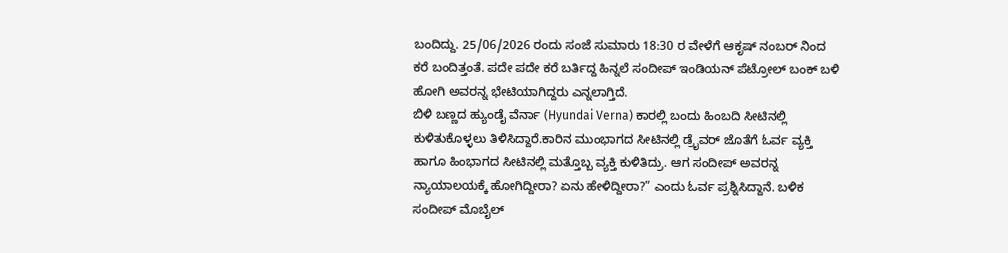ಬಂದಿದ್ದು. 25/06/2026 ರಂದು ಸಂಜೆ ಸುಮಾರು 18:30 ರ ವೇಳೆಗೆ ಆಕೃಷ್ ನಂಬರ್ ನಿಂದ ಕರೆ ಬಂದಿತ್ತಂತೆ. ಪದೇ ಪದೇ ಕರೆ ಬರ್ತಿದ್ದ ಹಿನ್ನಲೆ ಸಂದೀಪ್ ಇಂಡಿಯನ್ ಪೆಟ್ರೋಲ್ ಬಂಕ್ ಬಳಿ ಹೋಗಿ ಅವರನ್ನ ಭೇಟಿಯಾಗಿದ್ದರು ಎನ್ನಲಾಗ್ತಿದೆ.
ಬಿಳಿ ಬಣ್ಣದ ಹ್ಯುಂಡೈ ವೆರ್ನಾ (Hyundai Verna) ಕಾರಲ್ಲಿ ಬಂದು ಹಿಂಬದಿ ಸೀಟಿನಲ್ಲಿ ಕುಳಿತುಕೊಳ್ಳಲು ತಿಳಿಸಿದ್ದಾರೆ.ಕಾರಿನ ಮುಂಭಾಗದ ಸೀಟಿನಲ್ಲಿ ಡ್ರೈವರ್ ಜೊತೆಗೆ ಓರ್ವ ವ್ಯಕ್ತಿ ಹಾಗೂ ಹಿಂಭಾಗದ ಸೀಟಿನಲ್ಲಿ ಮತ್ತೊಬ್ಬ ವ್ಯಕ್ತಿ ಕುಳಿತಿದ್ರು. ಆಗ ಸಂದೀಪ್ ಅವರನ್ನ ನ್ಯಾಯಾಲಯಕ್ಕೆ ಹೋಗಿದ್ದೀರಾ? ಏನು ಹೇಳಿದ್ದೀರಾ?” ಎಂದು ಓರ್ವ ಪ್ರಶ್ನಿಸಿದ್ದಾನೆ. ಬಳಿಕ ಸಂದೀಪ್ ಮೊಬೈಲ್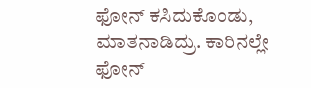ಫೋನ್ ಕಸಿದುಕೊಂಡು, ಮಾತನಾಡಿದ್ರು. ಕಾರಿನಲ್ಲೇ ಫೋನ್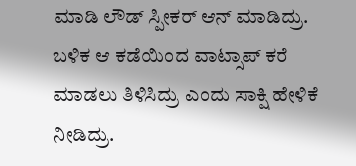ಮಾಡಿ ಲೌಡ್ ಸ್ಪೀಕರ್ ಆನ್ ಮಾಡಿದ್ರು. ಬಳಿಕ ಆ ಕಡೆಯಿಂದ ವಾಟ್ಸಾಪ್ ಕರೆ ಮಾಡಲು ತಿಳಿಸಿದ್ರು ಎಂದು ಸಾಕ್ಷಿ ಹೇಳಿಕೆ ನೀಡಿದ್ರು.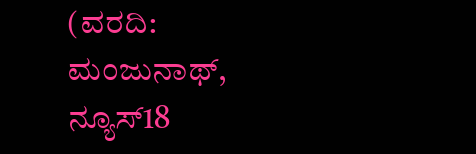(ವರದಿ: ಮಂಜುನಾಥ್, ನ್ಯೂಸ್18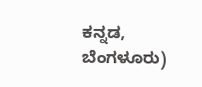ಕನ್ನಡ, ಬೆಂಗಳೂರು)